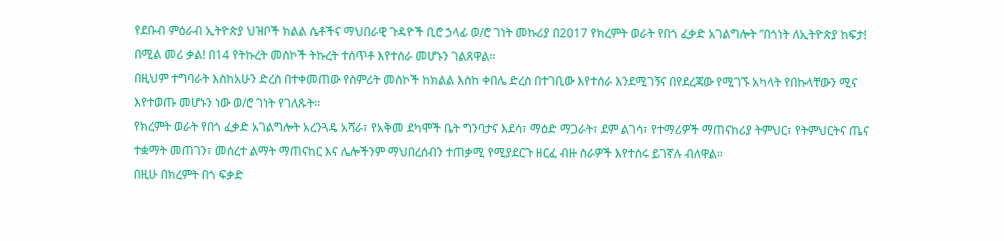የደቡብ ምዕራብ ኢትዮጵያ ህዝቦች ክልል ሴቶችና ማህበራዊ ጉዳዮች ቢሮ ኃላፊ ወ/ሮ ገነት መኩሪያ በ2017 የክረምት ወራት የበጎ ፈቃድ አገልግሎት ”በጎነት ለኢትዮጵያ ከፍታ! በሚል መሪ ቃል! በ14 የትኩረት መስኮች ትኩረት ተሰጥቶ እየተሰራ መሆኑን ገልጸዋል።
በዚህም ተግባራት እስከአሁን ድረስ በተቀመጠው የስምሪት መስኮች ከክልል እስከ ቀበሌ ድረስ በተገቢው እየተሰራ እንደሚገኝና በየደረጃው የሚገኙ አካላት የበኩላቸውን ሚና እየተወጡ መሆኑን ነው ወ/ሮ ገነት የገለጹት፡፡
የክረምት ወራት የበጎ ፈቃድ አገልግሎት አረንጓዴ አሻራ፣ የአቅመ ደካሞች ቤት ግንባታና እደሳ፣ ማዕድ ማጋራት፣ ደም ልገሳ፣ የተማሪዎች ማጠናከሪያ ትምህር፣ የትምህርትና ጤና ተቋማት መጠገን፣ መሰረተ ልማት ማጠናከር እና ሌሎችንም ማህበረሰብን ተጠቃሚ የሚያደርጉ ዘርፈ ብዙ ስራዎች እየተሰሩ ይገኛሉ ብለዋል፡፡
በዚሁ በክረምት በጎ ፍቃድ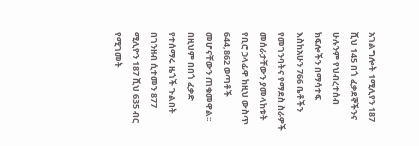አገልግሎት 1ሚሊየን 187 ሺህ 145 በጎ ፈቃደኞችንና ሁሉንም የህብረተሰብ ክፍሎችን በማሳተፍ እስከአሁን 766 ቤቶችን የመገንባትና የማደስ ስራዎች መሰራታቸውን ያመላከቱት የቢሮ ኃላፊዋ ከዚህ ውስጥ 644,862 ወጣቶች መሆናቸውን ጠቁመዋል፡፡
በዚህም በበጎ ፈቃድ የተሰማሩ ዜጎች ጉልበት በገንዘብ ሲተመን 877 ሚሊዮን 187 ሺህ 635 ብር የሚገመት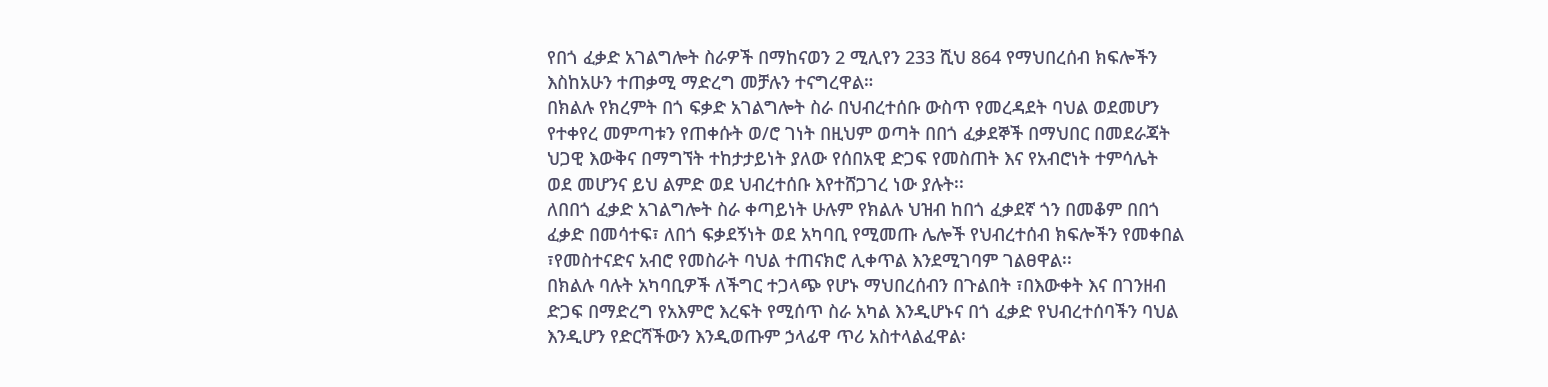የበጎ ፈቃድ አገልግሎት ስራዎች በማከናወን 2 ሚሊየን 233 ሺህ 864 የማህበረሰብ ክፍሎችን እስከአሁን ተጠቃሚ ማድረግ መቻሉን ተናግረዋል።
በክልሉ የክረምት በጎ ፍቃድ አገልግሎት ስራ በህብረተሰቡ ውስጥ የመረዳደት ባህል ወደመሆን የተቀየረ መምጣቱን የጠቀሱት ወ/ሮ ገነት በዚህም ወጣት በበጎ ፈቃደኞች በማህበር በመደራጃት ህጋዊ እውቅና በማግኘት ተከታታይነት ያለው የሰበአዊ ድጋፍ የመስጠት እና የአብሮነት ተምሳሌት ወደ መሆንና ይህ ልምድ ወደ ህብረተሰቡ እየተሸጋገረ ነው ያሉት፡፡
ለበበጎ ፈቃድ አገልግሎት ስራ ቀጣይነት ሁሉም የክልሉ ህዝብ ከበጎ ፈቃደኛ ጎን በመቆም በበጎ ፈቃድ በመሳተፍ፣ ለበጎ ፍቃደኝነት ወደ አካባቢ የሚመጡ ሌሎች የህብረተሰብ ክፍሎችን የመቀበል ፣የመስተናድና አብሮ የመስራት ባህል ተጠናክሮ ሊቀጥል እንደሚገባም ገልፀዋል፡፡
በክልሉ ባሉት አካባቢዎች ለችግር ተጋላጭ የሆኑ ማህበረሰብን በጉልበት ፣በእውቀት እና በገንዘብ ድጋፍ በማድረግ የአእምሮ እረፍት የሚሰጥ ስራ አካል እንዲሆኑና በጎ ፈቃድ የህብረተሰባችን ባህል እንዲሆን የድርሻችውን እንዲወጡም ኃላፊዋ ጥሪ አስተላልፈዋል፡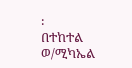፡
በተከተል ወ/ሚካኤል